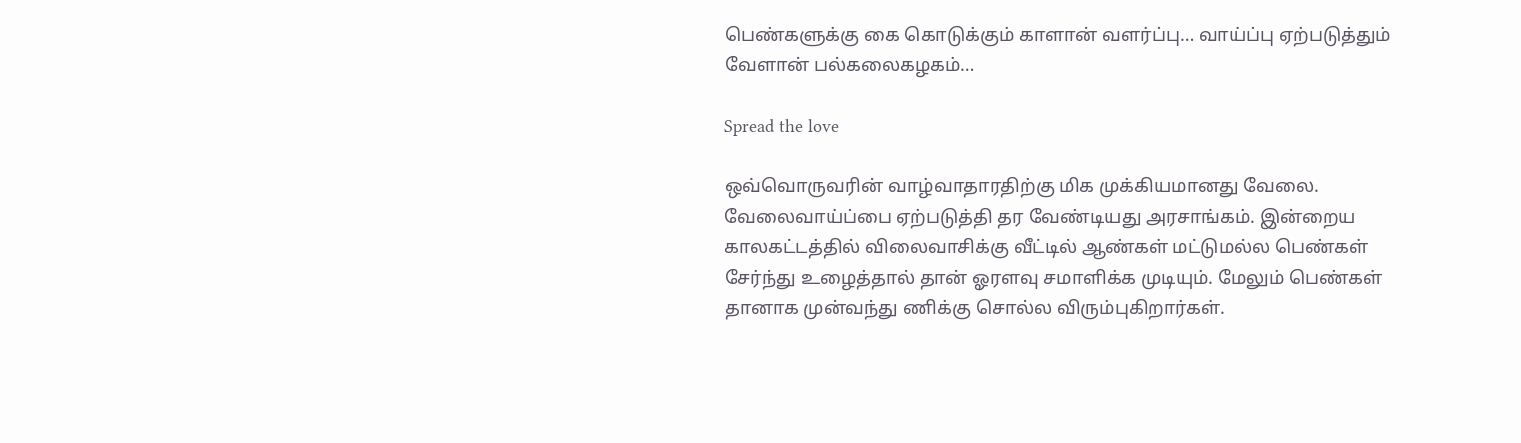பெண்களுக்கு கை கொடுக்கும் காளான் வளர்ப்பு… வாய்ப்பு ஏற்படுத்தும் வேளான் பல்கலைகழகம்…

Spread the love

ஒவ்வொருவரின் வாழ்வாதாரதிற்கு மிக முக்கியமானது வேலை. வேலைவாய்ப்பை ஏற்படுத்தி தர வேண்டியது அரசாங்கம். இன்றைய காலகட்டத்தில் விலைவாசிக்கு வீட்டில் ஆண்கள் மட்டுமல்ல பெண்கள் சேர்ந்து உழைத்தால் தான் ஓரளவு சமாளிக்க முடியும். மேலும் பெண்கள் தானாக முன்வந்து ணிக்கு சொல்ல விரும்புகிறார்கள்.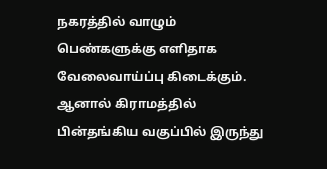நகரத்தில் வாழும் பெண்களுக்கு எளிதாக வேலைவாய்ப்பு கிடைக்கும். ஆனால் கிராமத்தில் பின்தங்கிய வகுப்பில் இருந்து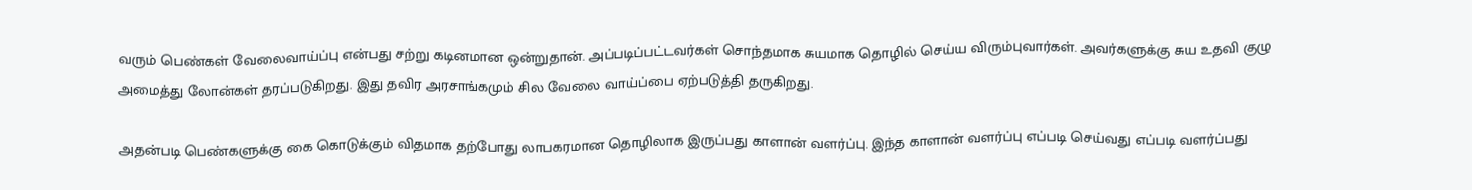வரும் பெண்கள் வேலைவாய்ப்பு என்பது சற்று கடினமான ஒன்றுதான். அப்படிப்பட்டவர்கள் சொந்தமாக சுயமாக தொழில் செய்ய விரும்புவார்கள். அவர்களுக்கு சுய உதவி குழு அமைத்து லோன்கள் தரப்படுகிறது. இது தவிர அரசாங்கமும் சில வேலை வாய்ப்பை ஏற்படுத்தி தருகிறது.

அதன்படி பெண்களுக்கு கை கொடுக்கும் விதமாக தற்போது லாபகரமான தொழிலாக இருப்பது காளான் வளர்ப்பு. இந்த காளான் வளர்ப்பு எப்படி செய்வது எப்படி வளர்ப்பது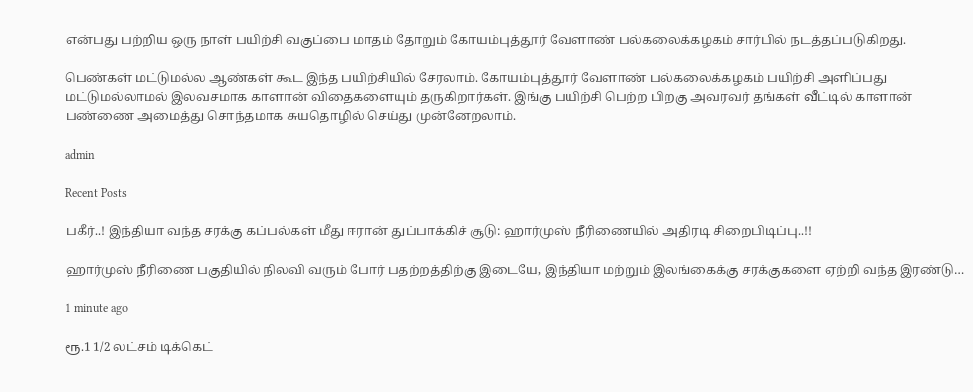என்பது பற்றிய ஒரு நாள் பயிற்சி வகுப்பை மாதம் தோறும் கோயம்புத்தூர் வேளாண் பல்கலைக்கழகம் சார்பில் நடத்தப்படுகிறது.

பெண்கள் மட்டுமல்ல ஆண்கள் கூட இந்த பயிற்சியில் சேரலாம். கோயம்புத்தூர் வேளாண் பல்கலைக்கழகம் பயிற்சி அளிப்பது மட்டுமல்லாமல் இலவசமாக காளான் விதைகளையும் தருகிறார்கள். இங்கு பயிற்சி பெற்ற பிறகு அவரவர் தங்கள் வீட்டில் காளான் பண்ணை அமைத்து சொந்தமாக சுயதொழில் செய்து முன்னேறலாம்.

admin

Recent Posts

பகீர்..! இந்தியா வந்த சரக்கு கப்பல்கள் மீது ஈரான் துப்பாக்கிச் சூடு: ஹார்முஸ் நீரிணையில் அதிரடி சிறைபிடிப்பு..!!

ஹார்முஸ் நீரிணை பகுதியில் நிலவி வரும் போர் பதற்றத்திற்கு இடையே, இந்தியா மற்றும் இலங்கைக்கு சரக்குகளை ஏற்றி வந்த இரண்டு…

1 minute ago

ரூ.1 1/2 லட்சம் டிக்கெட்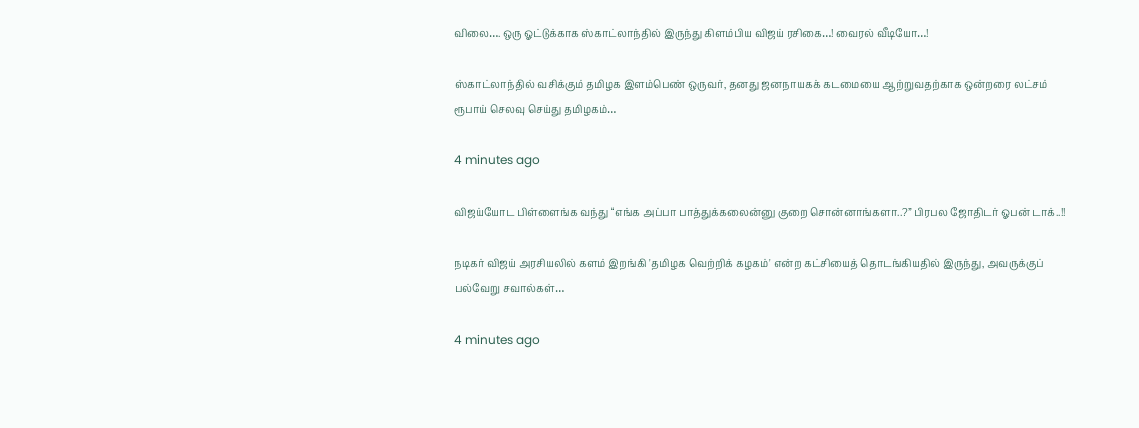விலை…. ஒரு ஓட்டுக்காக ஸ்காட்லாந்தில் இருந்து கிளம்பிய விஜய் ரசிகை…! வைரல் வீடியோ…!

ஸ்காட்லாந்தில் வசிக்கும் தமிழக இளம்பெண் ஒருவர், தனது ஜனநாயகக் கடமையை ஆற்றுவதற்காக ஒன்றரை லட்சம் ரூபாய் செலவு செய்து தமிழகம்…

4 minutes ago

விஜய்யோட பிள்ளைங்க வந்து “எங்க அப்பா பாத்துக்கலைன்னு குறை சொன்னாங்களா..?” பிரபல ஜோதிடர் ஓபன் டாக்..!!

நடிகர் விஜய் அரசியலில் களம் இறங்கி 'தமிழக வெற்றிக் கழகம்' என்ற கட்சியைத் தொடங்கியதில் இருந்து, அவருக்குப் பல்வேறு சவால்கள்…

4 minutes ago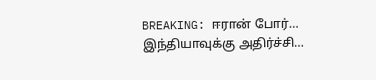BREAKING: ஈரான் போர்… இந்தியாவுக்கு அதிர்ச்சி…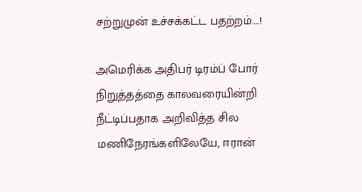சற்றுமுன் உச்சக்கட்ட பதற்றம்….!

அமெரிக்க அதிபர் டிரம்ப் போர் நிறுத்தத்தை காலவரையின்றி நீட்டிப்பதாக அறிவித்த சில மணிநேரங்களிலேயே, ஈரான்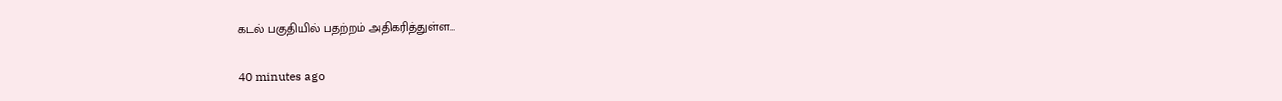கடல் பகுதியில் பதற்றம் அதிகரித்துள்ள…

40 minutes ago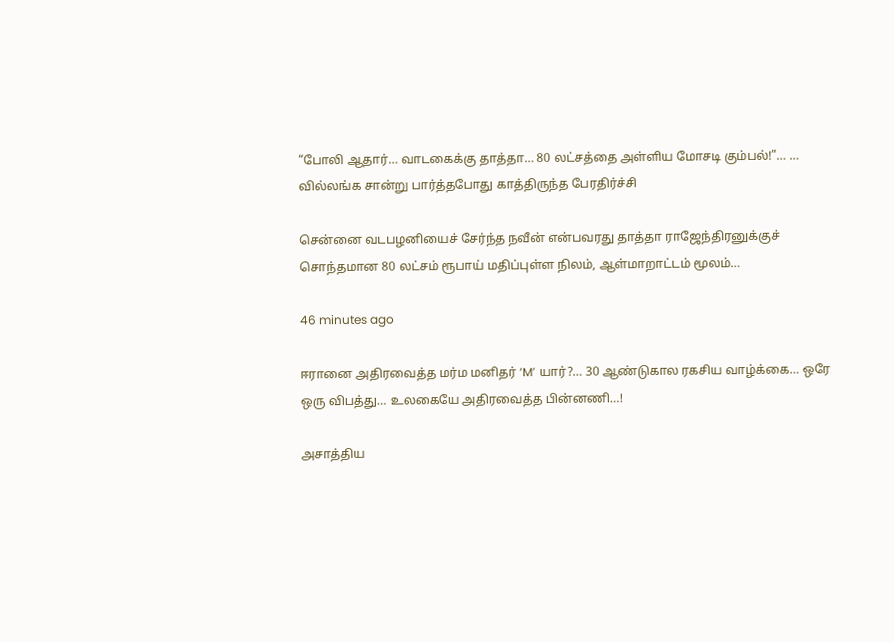“போலி ஆதார்… வாடகைக்கு தாத்தா… 80 லட்சத்தை அள்ளிய மோசடி கும்பல்!”… … வில்லங்க சான்று பார்த்தபோது காத்திருந்த பேரதிர்ச்சி

சென்னை வடபழனியைச் சேர்ந்த நவீன் என்பவரது தாத்தா ராஜேந்திரனுக்குச் சொந்தமான 80 லட்சம் ரூபாய் மதிப்புள்ள நிலம், ஆள்மாறாட்டம் மூலம்…

46 minutes ago

ஈரானை அதிரவைத்த மர்ம மனிதர் ‘M’ யார்?… 30 ஆண்டுகால ரகசிய வாழ்க்கை… ஒரே ஒரு விபத்து… உலகையே அதிரவைத்த பின்னணி…!

அசாத்திய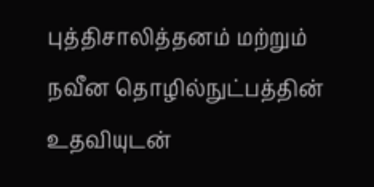புத்திசாலித்தனம் மற்றும் நவீன தொழில்நுட்பத்தின் உதவியுடன்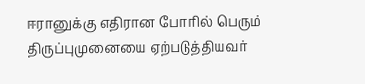ஈரானுக்கு எதிரான போரில் பெரும் திருப்புமுனையை ஏற்படுத்தியவர்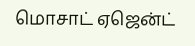மொசாட் ஏஜென்ட்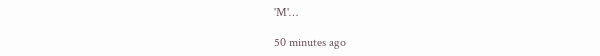'M'…

50 minutes ago